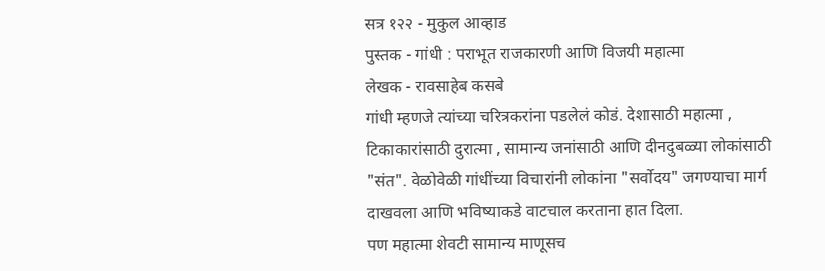सत्र १२२ - मुकुल आव्हाड
पुस्तक - गांधी : पराभूत राजकारणी आणि विजयी महात्मा
लेखक - रावसाहेब कसबे
गांधी म्हणजे त्यांच्या चरित्रकरांना पडलेलं कोडं. देशासाठी महात्मा , टिकाकारांसाठी दुरात्मा , सामान्य जनांसाठी आणि दीनदुबळ्या लोकांसाठी "संत". वेळोवेळी गांधींच्या विचारांनी लोकांना "सर्वोदय" जगण्याचा मार्ग दाखवला आणि भविष्याकडे वाटचाल करताना हात दिला.
पण महात्मा शेवटी सामान्य माणूसच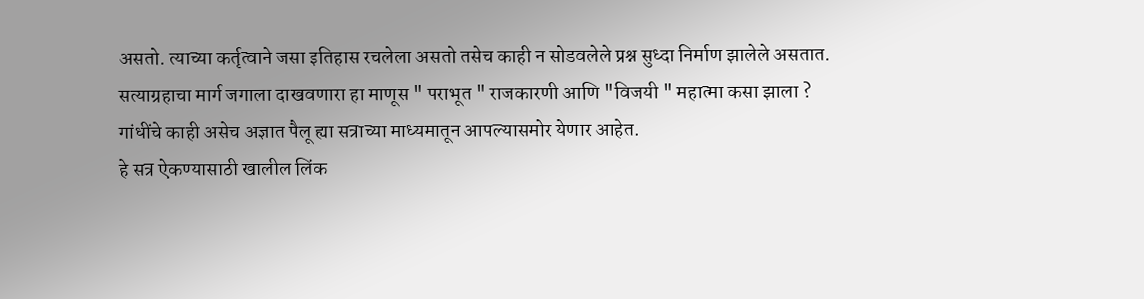असतो. त्याच्या कर्तृत्वाने जसा इतिहास रचलेला असतो तसेच काही न सोडवलेले प्रश्न सुध्दा निर्माण झालेले असतात.
सत्याग्रहाचा मार्ग जगाला दाखवणारा हा माणूस " पराभूत " राजकारणी आणि "विजयी " महात्मा कसा झाला ?
गांधींचे काही असेच अज्ञात पैलू ह्या सत्राच्या माध्यमातून आपल्यासमोर येणार आहेत.
हे सत्र ऐकण्यासाठी खालील लिंक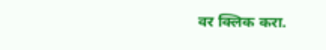वर क्लिक करा.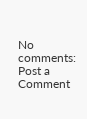No comments:
Post a Comment